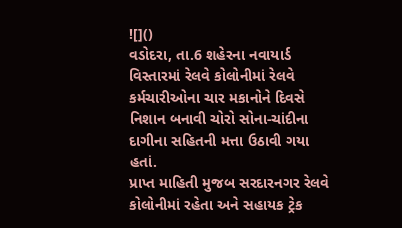![]()
વડોદરા, તા.6 શહેરના નવાયાર્ડ વિસ્તારમાં રેલવે કોલોનીમાં રેલવે કર્મચારીઓના ચાર મકાનોને દિવસે નિશાન બનાવી ચોરો સોના-ચાંદીના દાગીના સહિતની મત્તા ઉઠાવી ગયા હતાં.
પ્રાપ્ત માહિતી મુજબ સરદારનગર રેલવે કોલોનીમાં રહેતા અને સહાયક ટ્રેક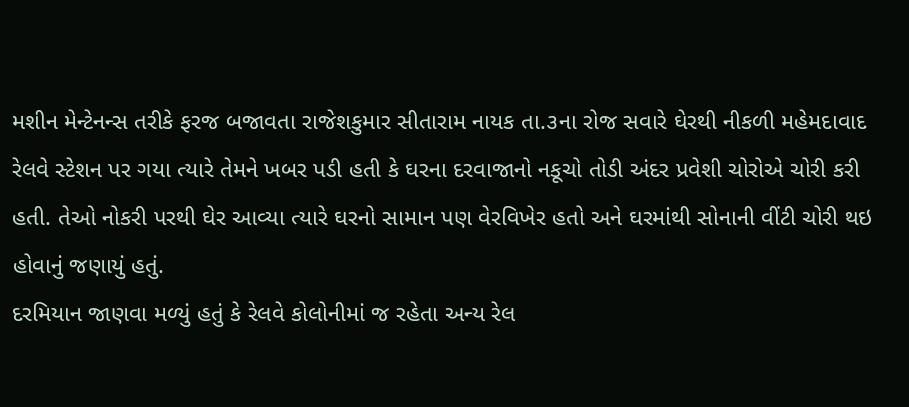મશીન મેન્ટેનન્સ તરીકે ફરજ બજાવતા રાજેશકુમાર સીતારામ નાયક તા.૩ના રોજ સવારે ઘેરથી નીકળી મહેમદાવાદ રેલવે સ્ટેશન પર ગયા ત્યારે તેમને ખબર પડી હતી કે ઘરના દરવાજાનો નકૂચો તોડી અંદર પ્રવેશી ચોરોએ ચોરી કરી હતી. તેઓ નોકરી પરથી ઘેર આવ્યા ત્યારે ઘરનો સામાન પણ વેરવિખેર હતો અને ઘરમાંથી સોનાની વીંટી ચોરી થઇ હોવાનું જણાયું હતું.
દરમિયાન જાણવા મળ્યું હતું કે રેલવે કોલોનીમાં જ રહેતા અન્ય રેલ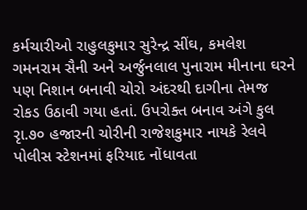કર્મચારીઓ રાહુલકુમાર સુરેન્દ્ર સીંઘ, કમલેશ ગમનરામ સૈની અને અર્જુનલાલ પુનારામ મીનાના ઘરને પણ નિશાન બનાવી ચોરો અંદરથી દાગીના તેમજ રોકડ ઉઠાવી ગયા હતાં. ઉપરોક્ત બનાવ અંગે કુલ રૃા.૭૦ હજારની ચોરીની રાજેશકુમાર નાયકે રેલવે પોલીસ સ્ટેશનમાં ફરિયાદ નોંધાવતા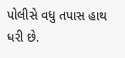પોલીસે વધુ તપાસ હાથ ધરી છે.